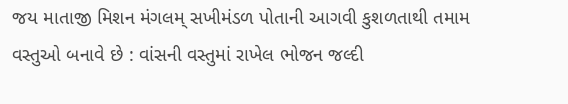જય માતાજી મિશન મંગલમ્ સખીમંડળ પોતાની આગવી કુશળતાથી તમામ વસ્તુઓ બનાવે છે : વાંસની વસ્તુમાં રાખેલ ભોજન જલ્દી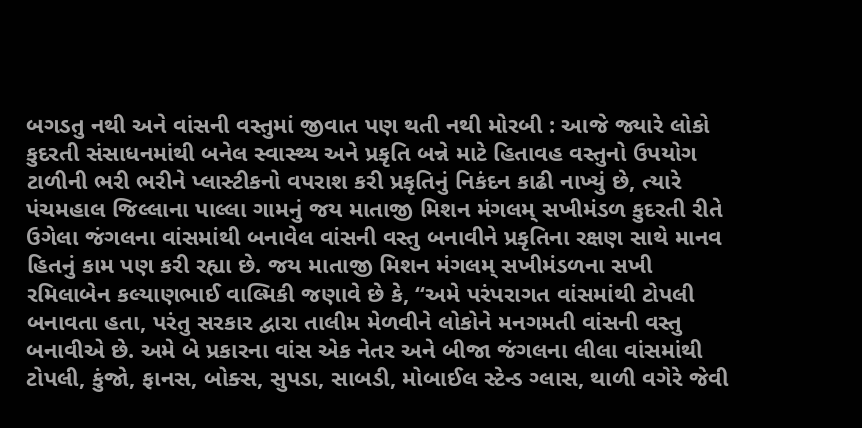બગડતુ નથી અને વાંસની વસ્તુમાં જીવાત પણ થતી નથી મોરબી : આજે જ્યારે લોકો કુદરતી સંસાધનમાંથી બનેલ સ્વાસ્થ્ય અને પ્રકૃતિ બન્ને માટે હિતાવહ વસ્તુનો ઉપયોગ ટાળીની ભરી ભરીને પ્લાસ્ટીકનો વપરાશ કરી પ્રકૃતિનું નિકંદન કાઢી નાખ્યું છે, ત્યારે પંચમહાલ જિલ્લાના પાલ્લા ગામનું જય માતાજી મિશન મંગલમ્ સખીમંડળ કુદરતી રીતે ઉગેલા જંગલના વાંસમાંથી બનાવેલ વાંસની વસ્તુ બનાવીને પ્રકૃતિના રક્ષણ સાથે માનવ હિતનું કામ પણ કરી રહ્યા છે. જય માતાજી મિશન મંગલમ્ સખીમંડળના સખી રમિલાબેન કલ્યાણભાઈ વાલ્મિકી જણાવે છે કે, “અમે પરંપરાગત વાંસમાંથી ટોપલી બનાવતા હતા, પરંતુ સરકાર દ્વારા તાલીમ મેળવીને લોકોને મનગમતી વાંસની વસ્તુ બનાવીએ છે. અમે બે પ્રકારના વાંસ એક નેતર અને બીજા જંગલના લીલા વાંસમાંથી ટોપલી, કુંજો, ફાનસ, બોક્સ, સુપડા, સાબડી, મોબાઈલ સ્ટેન્ડ ગ્લાસ, થાળી વગેરે જેવી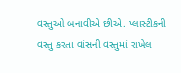વસ્તુઓ બનાવીએ છીએ. પ્લાસ્ટીકની વસ્તુ કરતા વાંસની વસ્તુમાં રાખેલ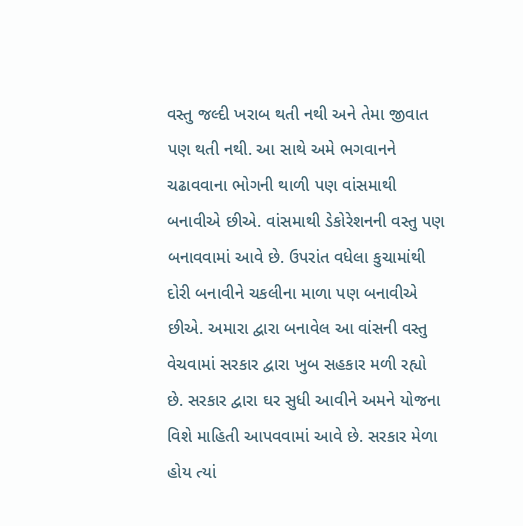વસ્તુ જલ્દી ખરાબ થતી નથી અને તેમા જીવાત પણ થતી નથી. આ સાથે અમે ભગવાનને ચઢાવવાના ભોગની થાળી પણ વાંસમાથી બનાવીએ છીએ. વાંસમાથી ડેકોરેશનની વસ્તુ પણ બનાવવામાં આવે છે. ઉપરાંત વધેલા કુચામાંથી દોરી બનાવીને ચકલીના માળા પણ બનાવીએ છીએ. અમારા દ્વારા બનાવેલ આ વાંસની વસ્તુ વેચવામાં સરકાર દ્વારા ખુબ સહકાર મળી રહ્યો છે. સરકાર દ્વારા ઘર સુધી આવીને અમને યોજના વિશે માહિતી આપવવામાં આવે છે. સરકાર મેળા હોય ત્યાં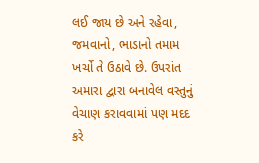લઈ જાય છે અને રહેવા, જમવાનો, ભાડાનો તમામ ખર્ચો તે ઉઠાવે છે. ઉપરાંત અમારા દ્વારા બનાવેલ વસ્તુનું વેચાણ કરાવવામાં પણ મદદ કરે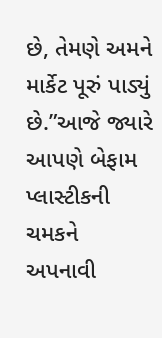છે, તેમણે અમને માર્કેટ પૂરું પાડ્યું છે.”આજે જ્યારે આપણે બેફામ પ્લાસ્ટીકની ચમકને અપનાવી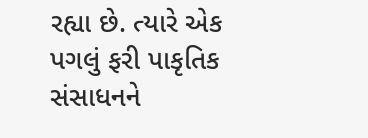રહ્યા છે. ત્યારે એક પગલું ફરી પાકૃતિક સંસાધનને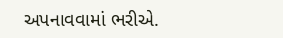અપનાવવામાં ભરીએ.